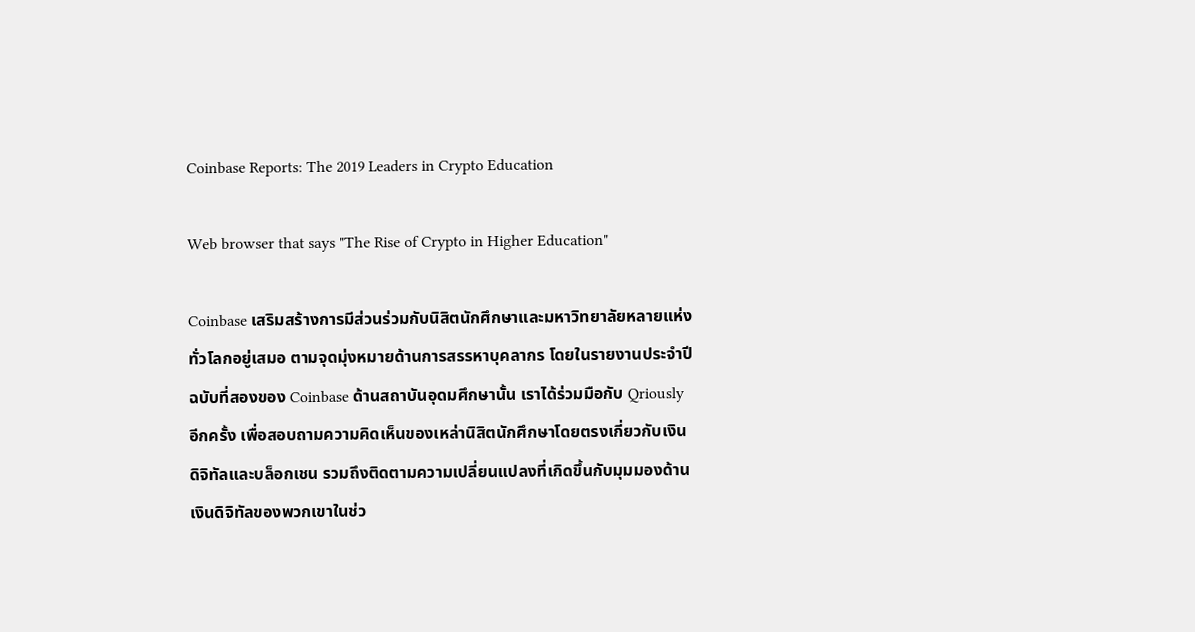Coinbase Reports: The 2019 Leaders in Crypto Education

Web browser that says "The Rise of Crypto in Higher Education"

Coinbase เสริมสร้างการมีส่วนร่วมกับนิสิตนักศึกษาและมหาวิทยาลัยหลายแห่งทั่วโลกอยู่เสมอ ตามจุดมุ่งหมายด้านการสรรหาบุคลากร โดยในรายงานประจำปีฉบับที่สองของ Coinbase ด้านสถาบันอุดมศึกษานั้น เราได้ร่วมมือกับ Qriously อีกครั้ง เพื่อสอบถามความคิดเห็นของเหล่านิสิตนักศึกษาโดยตรงเกี่ยวกับเงินดิจิทัลและบล็อกเชน รวมถึงติดตามความเปลี่ยนแปลงที่เกิดขึ้นกับมุมมองด้านเงินดิจิทัลของพวกเขาในช่ว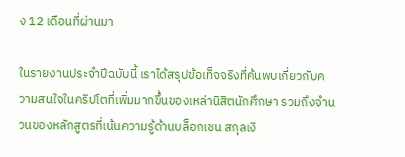ง 12 เดือนที่ผ่านมา

ในรายงานประจำปีฉบับนี้ เราได้สรุปข้อเท็จจริงที่ค้นพบเกี่ยวกับความสนใจในคริปโตที่เพิ่มมากขึ้นของเหล่านิสิตนักศึกษา รวมถึงจำนวนของหลักสูตรที่เน้นความรู้ด้านบล็อกเชน สกุลเงิ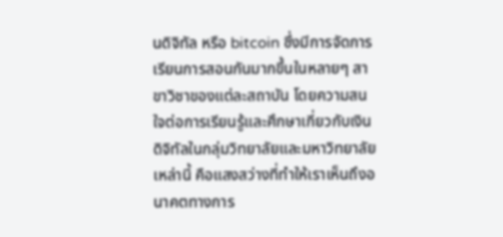นดิจิทัล หรือ bitcoin ซึ่งมีการจัดการเรียนการสอนกันมากขึ้นในหลายๆ สาขาวิชาของแต่ละสถาบัน โดยความสนใจต่อการเรียนรู้และศึกษาเกี่ยวกับเงินดิจิทัลในกลุ่มวิทยาลัยและมหาวิทยาลัยเหล่านี้ คือแสงสว่างที่ทำให้เราเห็นถึงอนาคตทางการ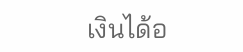เงินได้อ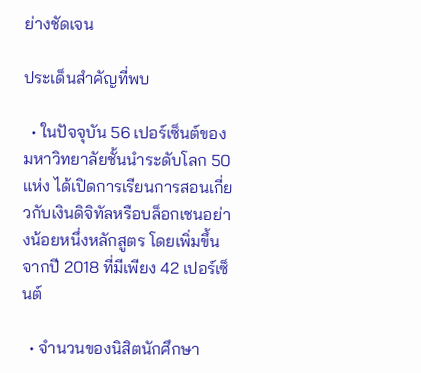ย่างชัดเจน

ประเด็นสำคัญที่พบ

  • ในปัจจุบัน 56 เปอร์เซ็นต์ของมหาวิทยาลัยชั้นนำระดับโลก 50 แห่ง ได้เปิดการเรียนการสอนเกี่ยวกับเงินดิจิทัลหรือบล็อกเชนอย่างน้อยหนึ่งหลักสูตร โดยเพิ่มขึ้นจากปี 2018 ที่มีเพียง 42 เปอร์เซ็นต์

  • จำนวนของนิสิตนักศึกษา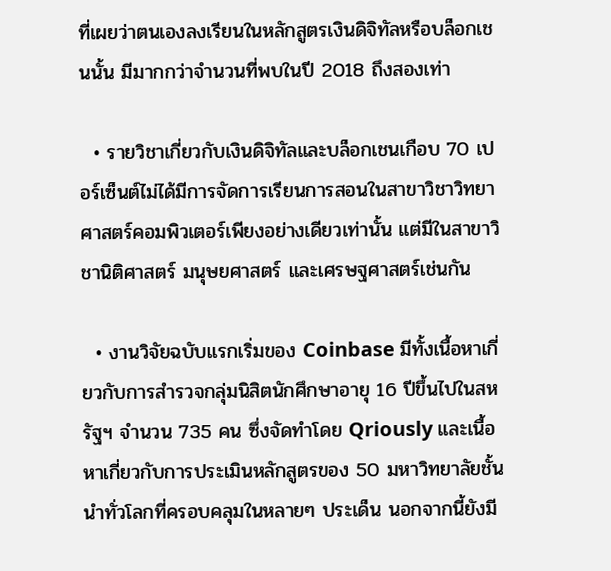ที่เผยว่าตนเองลงเรียนในหลักสูตรเงินดิจิทัลหรือบล็อกเชนนั้น มีมากกว่าจำนวนที่พบในปี 2018 ถึงสองเท่า

  • รายวิชาเกี่ยวกับเงินดิจิทัลและบล็อกเชนเกือบ 70 เปอร์เซ็นต์ไม่ได้มีการจัดการเรียนการสอนในสาขาวิชาวิทยาศาสตร์คอมพิวเตอร์เพียงอย่างเดียวเท่านั้น แต่มีในสาขาวิชานิติศาสตร์ มนุษยศาสตร์ และเศรษฐศาสตร์เช่นกัน

  • งานวิจัยฉบับแรกเริ่มของ Coinbase มีทั้งเนื้อหาเกี่ยวกับการสำรวจกลุ่มนิสิตนักศึกษาอายุ 16 ปีขึ้นไปในสหรัฐฯ จำนวน 735 คน ซึ่งจัดทำโดย Qriously และเนื้อหาเกี่ยวกับการประเมินหลักสูตรของ 50 มหาวิทยาลัยชั้นนำทั่วโลกที่ครอบคลุมในหลายๆ ประเด็น นอกจากนี้ยังมี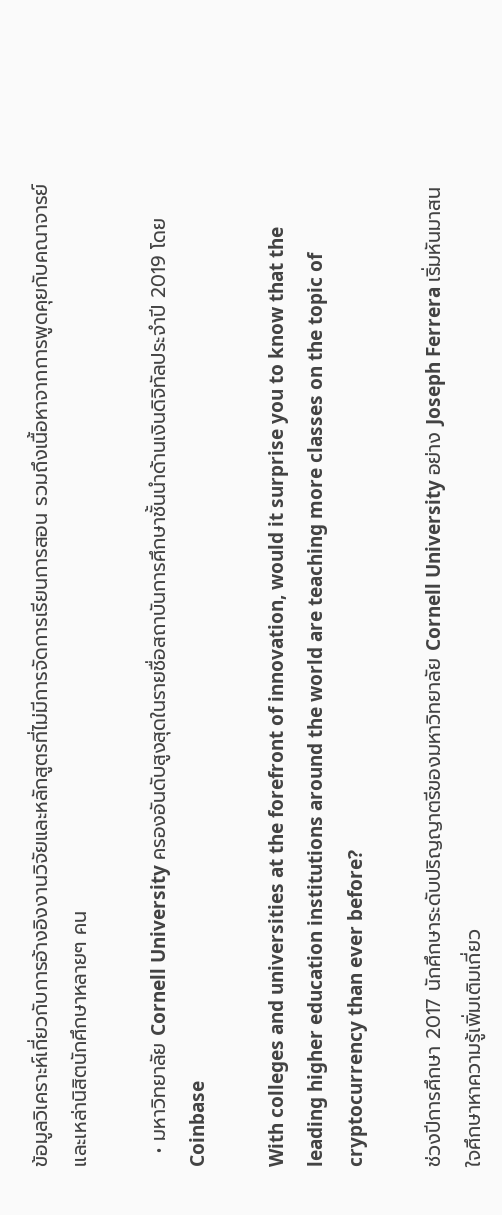ข้อมูลวิเคราะห์เกี่ยวกับการอ้างอิงงานวิจัยและหลักสูตรที่ไม่มีการจัดการเรียนการสอน รวมถึงเนื้อหาจากการพูดคุยกับคณาจารย์และเหล่านิสิตนักศึกษาหลายๆ คน

  • มหาวิทยาลัย Cornell University ครองอันดับสูงสุดในรายชื่อสถาบันการศึกษาชั้นนำด้านเงินดิจิทัลประจำปี 2019 โดย Coinbase

With colleges and universities at the forefront of innovation, would it surprise you to know that the leading higher education institutions around the world are teaching more classes on the topic of cryptocurrency than ever before?

ช่วงปีการศึกษา 2017 นักศึกษาระดับปริญญาตรีของมหาวิทยาลัย Cornell University อย่าง Joseph Ferrera เริ่มหันมาสนใจศึกษาหาความรู้เพิ่มเติมเกี่ยว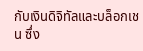กับเงินดิจิทัลและบล็อกเชน ซึ่ง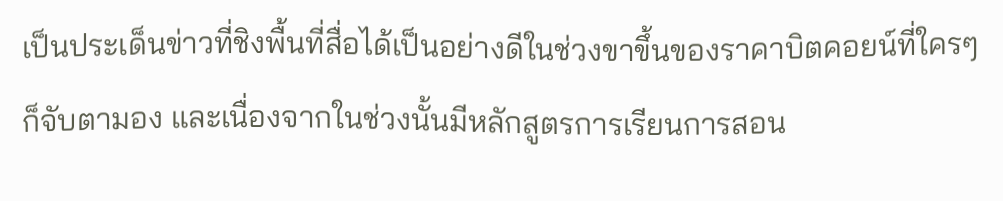เป็นประเด็นข่าวที่ชิงพื้นที่สื่อได้เป็นอย่างดีในช่วงขาขึ้นของราคาบิตคอยน์ที่ใครๆ ก็จับตามอง และเนื่องจากในช่วงนั้นมีหลักสูตรการเรียนการสอน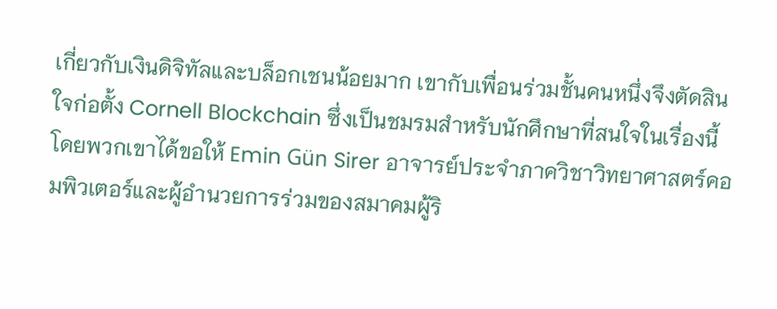เกี่ยวกับเงินดิจิทัลและบล็อกเชนน้อยมาก เขากับเพื่อนร่วมชั้นคนหนึ่งจึงตัดสินใจก่อตั้ง Cornell Blockchain ซึ่งเป็นชมรมสำหรับนักศึกษาที่สนใจในเรื่องนี้ โดยพวกเขาได้ขอให้ Emin Gün Sirer อาจารย์ประจำภาควิชาวิทยาศาสตร์คอมพิวเตอร์และผู้อำนวยการร่วมของสมาคมผู้ริ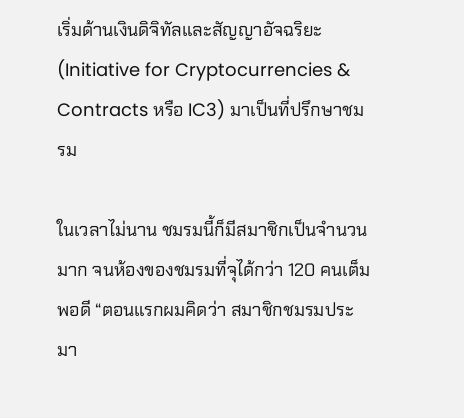เริ่มด้านเงินดิจิทัลและสัญญาอัจฉริยะ (Initiative for Cryptocurrencies & Contracts หรือ IC3) มาเป็นที่ปรึกษาชมรม

ในเวลาไม่นาน ชมรมนี้ก็มีสมาชิกเป็นจำนวนมาก จนห้องของชมรมที่จุได้กว่า 120 คนเต็มพอดี “ตอนแรกผมคิดว่า สมาชิกชมรมประมา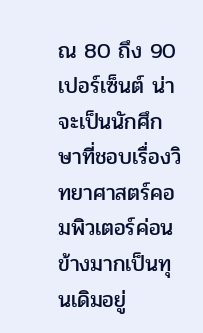ณ 80 ถึง 90 เปอร์เซ็นต์ น่าจะเป็นนักศึกษาที่ชอบเรื่องวิทยาศาสตร์คอมพิวเตอร์ค่อนข้างมากเป็นทุนเดิมอยู่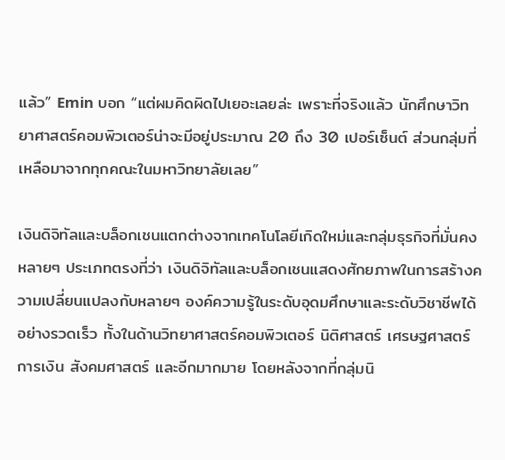แล้ว” Emin บอก “แต่ผมคิดผิดไปเยอะเลยล่ะ เพราะที่จริงแล้ว นักศึกษาวิทยาศาสตร์คอมพิวเตอร์น่าจะมีอยู่ประมาณ 20 ถึง 30 เปอร์เซ็นต์ ส่วนกลุ่มที่เหลือมาจากทุกคณะในมหาวิทยาลัยเลย”

เงินดิจิทัลและบล็อกเชนแตกต่างจากเทคโนโลยีเกิดใหม่และกลุ่มธุรกิจที่มั่นคงหลายๆ ประเภทตรงที่ว่า เงินดิจิทัลและบล็อกเชนแสดงศักยภาพในการสร้างความเปลี่ยนแปลงกับหลายๆ องค์ความรู้ในระดับอุดมศึกษาและระดับวิชาชีพได้อย่างรวดเร็ว ทั้งในด้านวิทยาศาสตร์คอมพิวเตอร์ นิติศาสตร์ เศรษฐศาสตร์ การเงิน สังคมศาสตร์ และอีกมากมาย โดยหลังจากที่กลุ่มนิ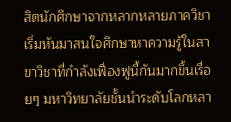สิตนักศึกษาจากหลากหลายภาควิชาเริ่มหันมาสนใจศึกษาหาความรู้ในสาขาวิชาที่กำลังเฟื่องฟูนี้กันมากขึ้นเรื่อยๆ มหาวิทยาลัยชั้นนำระดับโลกหลา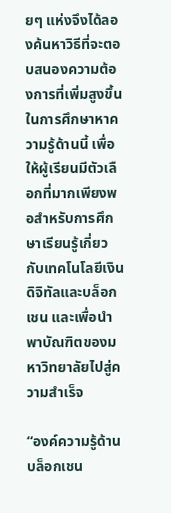ยๆ แห่งจึงได้ลองค้นหาวิธีที่จะตอบสนองความต้องการที่เพิ่มสูงขึ้นในการศึกษาหาความรู้ด้านนี้ เพื่อให้ผู้เรียนมีตัวเลือกที่มากเพียงพอสำหรับการศึกษาเรียนรู้เกี่ยวกับเทคโนโลยีเงินดิจิทัลและบล็อกเชน และเพื่อนำพาบัณฑิตของมหาวิทยาลัยไปสู่ความสำเร็จ

“องค์ความรู้ด้านบล็อกเชน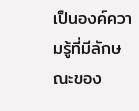เป็นองค์ความรู้ที่มีลักษณะของ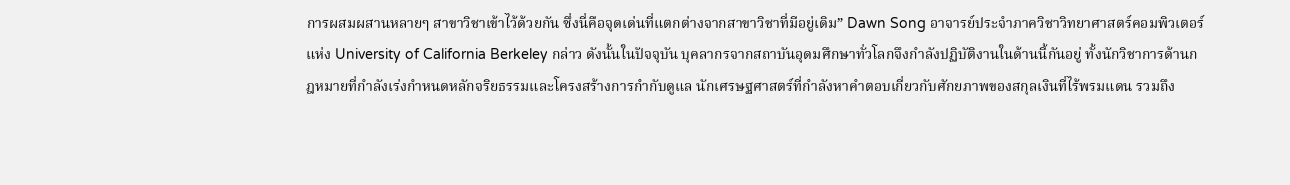การผสมผสานหลายๆ สาขาวิชาเข้าไว้ด้วยกัน ซึ่งนี่คือจุดเด่นที่แตกต่างจากสาขาวิชาที่มีอยู่เดิม” Dawn Song อาจารย์ประจำภาควิชาวิทยาศาสตร์คอมพิวเตอร์แห่ง University of California Berkeley กล่าว ดังนั้นในปัจจุบัน บุคลากรจากสถาบันอุดมศึกษาทั่วโลกจึงกำลังปฏิบัติงานในด้านนี้กันอยู่ ทั้งนักวิชาการด้านกฎหมายที่กำลังเร่งกำหนดหลักจริยธรรมและโครงสร้างการกำกับดูแล นักเศรษฐศาสตร์ที่กำลังหาคำตอบเกี่ยวกับศักยภาพของสกุลเงินที่ไร้พรมแดน รวมถึง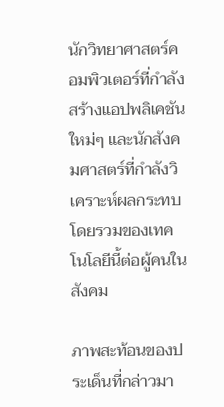นักวิทยาศาสตร์คอมพิวเตอร์ที่กำลังสร้างแอปพลิเคชันใหม่ๆ และนักสังคมศาสตร์ที่กำลังวิเคราะห์ผลกระทบโดยรวมของเทคโนโลยีนี้ต่อผู้คนในสังคม

ภาพสะท้อนของประเด็นที่กล่าวมา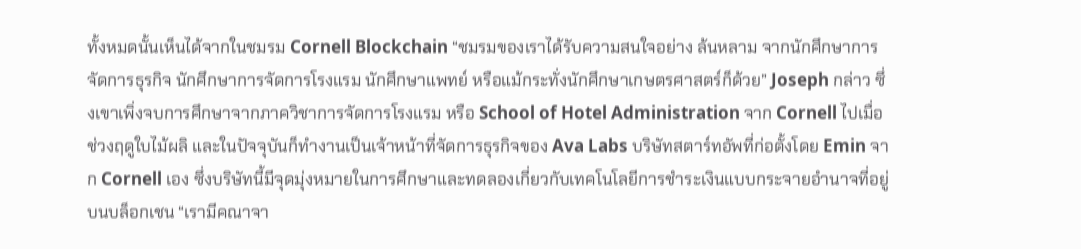ทั้งหมดนั้นเห็นได้จากในชมรม Cornell Blockchain “ชมรมของเราได้รับความสนใจอย่าง ล้นหลาม จากนักศึกษาการจัดการธุรกิจ นักศึกษาการจัดการโรงแรม นักศึกษาแพทย์ หรือแม้กระทั่งนักศึกษาเกษตรศาสตร์ก็ด้วย” Joseph กล่าว ซึ่งเขาเพิ่งจบการศึกษาจากภาควิชาการจัดการโรงแรม หรือ School of Hotel Administration จาก Cornell ไปเมื่อช่วงฤดูใบไม้ผลิ และในปัจจุบันก็ทำงานเป็นเจ้าหน้าที่จัดการธุรกิจของ Ava Labs บริษัทสตาร์ทอัพที่ก่อตั้งโดย Emin จาก Cornell เอง ซึ่งบริษัทนี้มีจุดมุ่งหมายในการศึกษาและทดลองเกี่ยวกับเทคโนโลยีการชำระเงินแบบกระจายอำนาจที่อยู่บนบล็อกเชน “เรามีคณาจา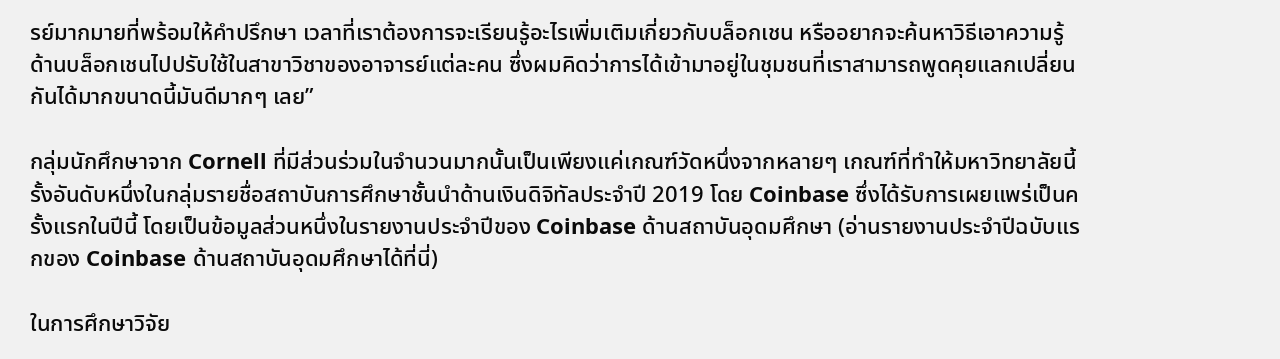รย์มากมายที่พร้อมให้คำปรึกษา เวลาที่เราต้องการจะเรียนรู้อะไรเพิ่มเติมเกี่ยวกับบล็อกเชน หรืออยากจะค้นหาวิธีเอาความรู้ด้านบล็อกเชนไปปรับใช้ในสาขาวิชาของอาจารย์แต่ละคน ซึ่งผมคิดว่าการได้เข้ามาอยู่ในชุมชนที่เราสามารถพูดคุยแลกเปลี่ยนกันได้มากขนาดนี้มันดีมากๆ เลย”

กลุ่มนักศึกษาจาก Cornell ที่มีส่วนร่วมในจำนวนมากนั้นเป็นเพียงแค่เกณฑ์วัดหนึ่งจากหลายๆ เกณฑ์ที่ทำให้มหาวิทยาลัยนี้รั้งอันดับหนึ่งในกลุ่มรายชื่อสถาบันการศึกษาชั้นนำด้านเงินดิจิทัลประจำปี 2019 โดย Coinbase ซึ่งได้รับการเผยแพร่เป็นครั้งแรกในปีนี้ โดยเป็นข้อมูลส่วนหนึ่งในรายงานประจำปีของ Coinbase ด้านสถาบันอุดมศึกษา (อ่านรายงานประจำปีฉบับแรกของ Coinbase ด้านสถาบันอุดมศึกษาได้ที่นี่)

ในการศึกษาวิจัย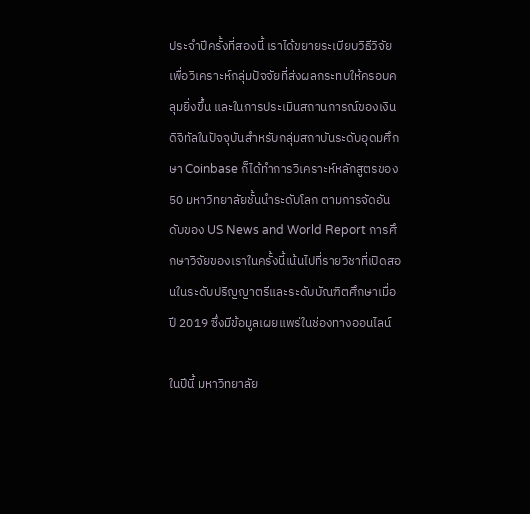ประจำปีครั้งที่สองนี้ เราได้ขยายระเบียบวิธีวิจัยเพื่อวิเคราะห์กลุ่มปัจจัยที่ส่งผลกระทบให้ครอบคลุมยิ่งขึ้น และในการประเมินสถานการณ์ของเงินดิจิทัลในปัจจุบันสำหรับกลุ่มสถาบันระดับอุดมศึกษา Coinbase ก็ได้ทำการวิเคราะห์หลักสูตรของ 50 มหาวิทยาลัยชั้นนำระดับโลก ตามการจัดอันดับของ US News and World Report การศึกษาวิจัยของเราในครั้งนี้เน้นไปที่รายวิชาที่เปิดสอนในระดับปริญญาตรีและระดับบัณฑิตศึกษาเมื่อปี 2019 ซึ่งมีข้อมูลเผยแพร่ในช่องทางออนไลน์

ในปีนี้ มหาวิทยาลัย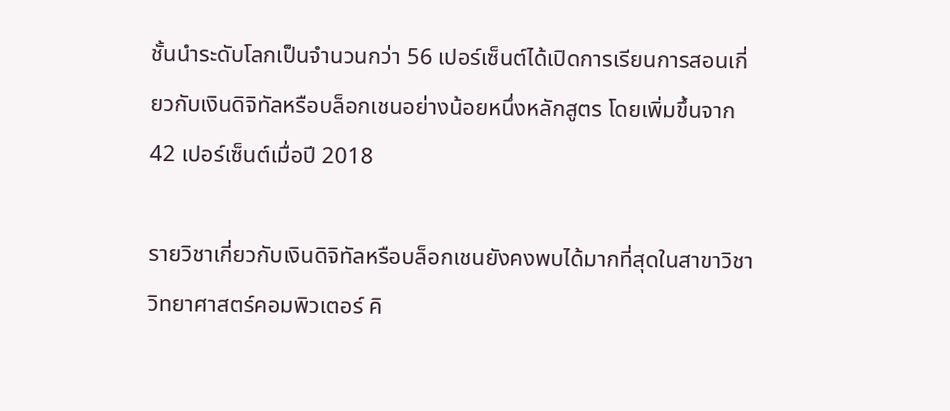ชั้นนำระดับโลกเป็นจำนวนกว่า 56 เปอร์เซ็นต์ได้เปิดการเรียนการสอนเกี่ยวกับเงินดิจิทัลหรือบล็อกเชนอย่างน้อยหนึ่งหลักสูตร โดยเพิ่มขึ้นจาก 42 เปอร์เซ็นต์เมื่อปี 2018

รายวิชาเกี่ยวกับเงินดิจิทัลหรือบล็อกเชนยังคงพบได้มากที่สุดในสาขาวิชาวิทยาศาสตร์คอมพิวเตอร์ คิ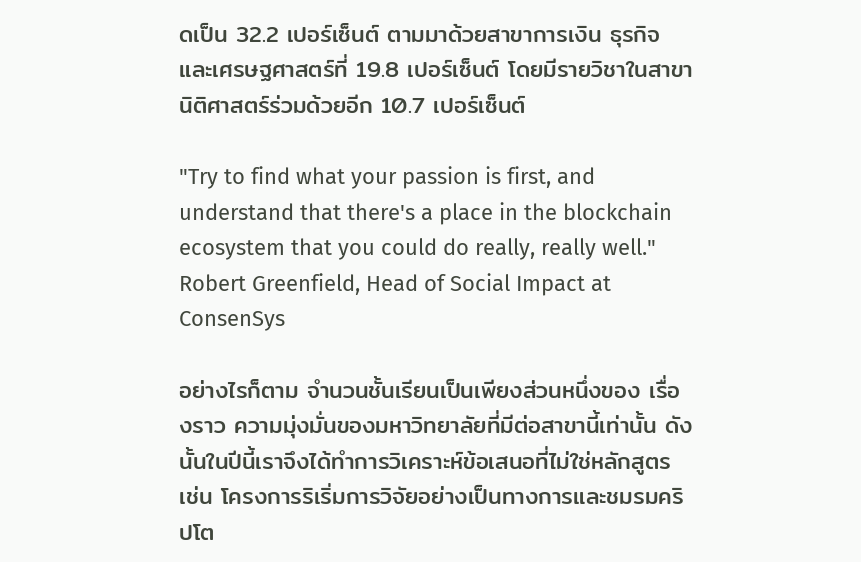ดเป็น 32.2 เปอร์เซ็นต์ ตามมาด้วยสาขาการเงิน ธุรกิจ และเศรษฐศาสตร์ที่ 19.8 เปอร์เซ็นต์ โดยมีรายวิชาในสาขานิติศาสตร์ร่วมด้วยอีก 10.7 เปอร์เซ็นต์

"Try to find what your passion is first, and understand that there's a place in the blockchain ecosystem that you could do really, really well." Robert Greenfield, Head of Social Impact at ConsenSys

อย่างไรก็ตาม จำนวนชั้นเรียนเป็นเพียงส่วนหนึ่งของ เรื่องราว ความมุ่งมั่นของมหาวิทยาลัยที่มีต่อสาขานี้เท่านั้น ดังนั้นในปีนี้เราจึงได้ทำการวิเคราะห์ข้อเสนอที่ไม่ใช่หลักสูตร เช่น โครงการริเริ่มการวิจัยอย่างเป็นทางการและชมรมคริปโต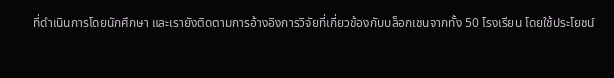ที่ดำเนินการโดยนักศึกษา และเรายังติดตามการอ้างอิงการวิจัยที่เกี่ยวข้องกับบล็อกเชนจากทั้ง 50 โรงเรียน โดยใช้ประโยชน์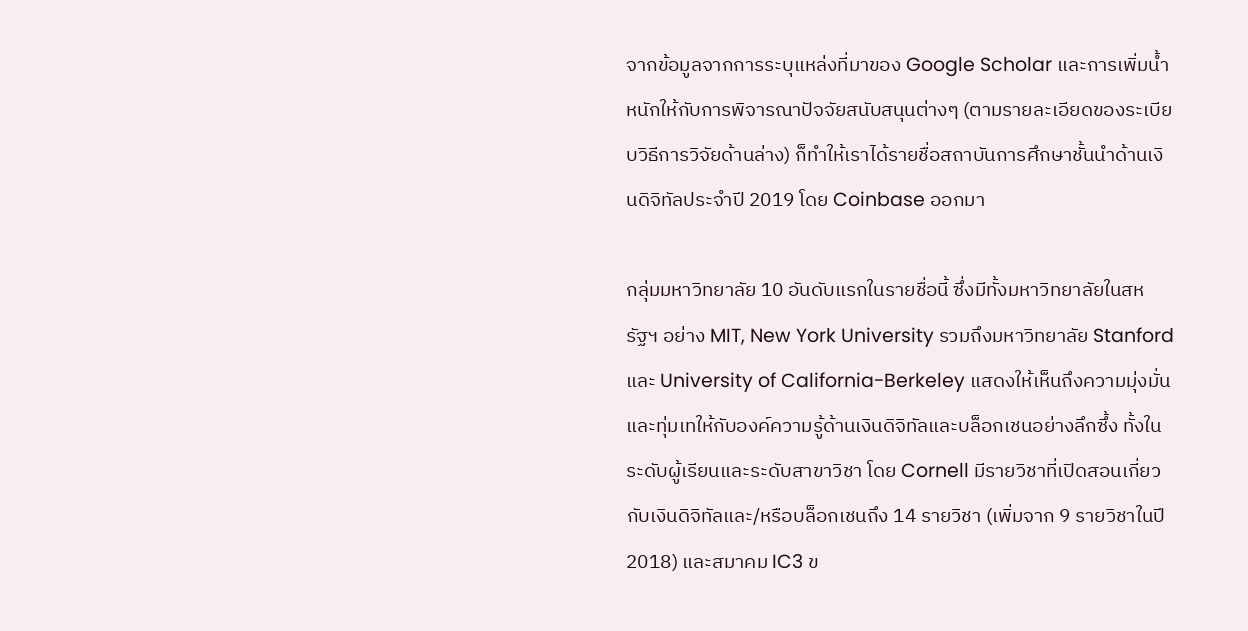จากข้อมูลจากการระบุแหล่งที่มาของ Google Scholar และการเพิ่มน้ำหนักให้กับการพิจารณาปัจจัยสนับสนุนต่างๆ (ตามรายละเอียดของระเบียบวิธีการวิจัยด้านล่าง) ก็ทำให้เราได้รายชื่อสถาบันการศึกษาชั้นนำด้านเงินดิจิทัลประจำปี 2019 โดย Coinbase ออกมา

กลุ่มมหาวิทยาลัย 10 อันดับแรกในรายชื่อนี้ ซึ่งมีทั้งมหาวิทยาลัยในสหรัฐฯ อย่าง MIT, New York University รวมถึงมหาวิทยาลัย Stanford และ University of California-Berkeley แสดงให้เห็นถึงความมุ่งมั่นและทุ่มเทให้กับองค์ความรู้ด้านเงินดิจิทัลและบล็อกเชนอย่างลึกซึ้ง ทั้งในระดับผู้เรียนและระดับสาขาวิชา โดย Cornell มีรายวิชาที่เปิดสอนเกี่ยวกับเงินดิจิทัลและ/หรือบล็อกเชนถึง 14 รายวิชา (เพิ่มจาก 9 รายวิชาในปี 2018) และสมาคม IC3 ข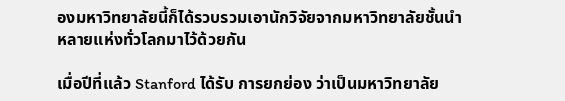องมหาวิทยาลัยนี้ก็ได้รวบรวมเอานักวิจัยจากมหาวิทยาลัยชั้นนำหลายแห่งทั่วโลกมาไว้ด้วยกัน

เมื่อปีที่แล้ว Stanford ได้รับ การยกย่อง ว่าเป็นมหาวิทยาลัย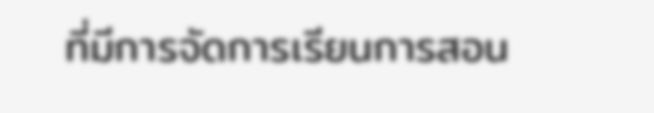ที่มีการจัดการเรียนการสอน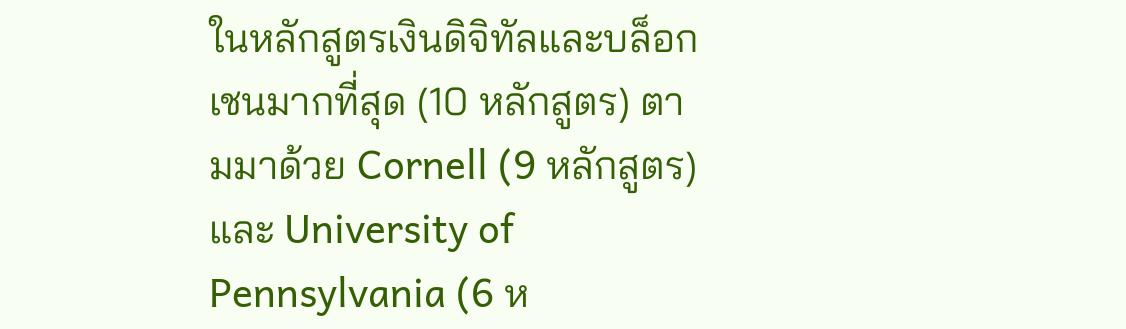ในหลักสูตรเงินดิจิทัลและบล็อกเชนมากที่สุด (10 หลักสูตร) ตามมาด้วย Cornell (9 หลักสูตร) และ University of Pennsylvania (6 ห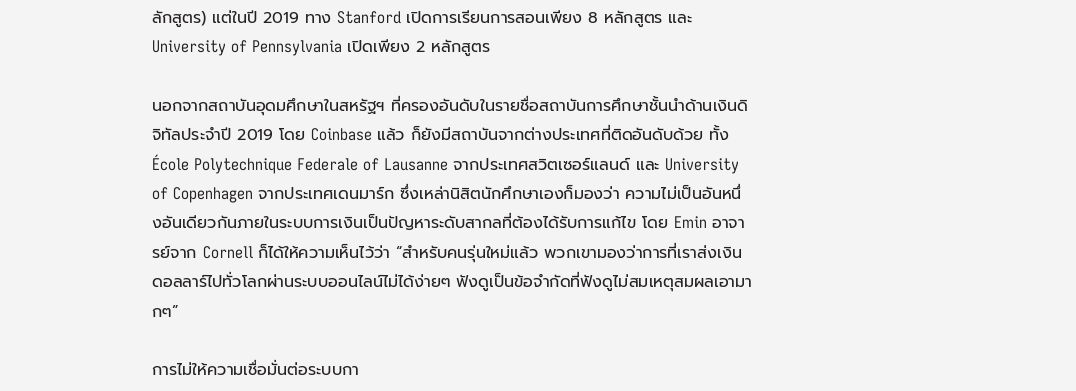ลักสูตร) แต่ในปี 2019 ทาง Stanford เปิดการเรียนการสอนเพียง 8 หลักสูตร และ University of Pennsylvania เปิดเพียง 2 หลักสูตร

นอกจากสถาบันอุดมศึกษาในสหรัฐฯ ที่ครองอันดับในรายชื่อสถาบันการศึกษาชั้นนำด้านเงินดิจิทัลประจำปี 2019 โดย Coinbase แล้ว ก็ยังมีสถาบันจากต่างประเทศที่ติดอันดับด้วย ทั้ง École Polytechnique Federale of Lausanne จากประเทศสวิตเซอร์แลนด์ และ University of Copenhagen จากประเทศเดนมาร์ก ซึ่งเหล่านิสิตนักศึกษาเองก็มองว่า ความไม่เป็นอันหนึ่งอันเดียวกันภายในระบบการเงินเป็นปัญหาระดับสากลที่ต้องได้รับการแก้ไข โดย Emin อาจารย์จาก Cornell ก็ได้ให้ความเห็นไว้ว่า “สำหรับคนรุ่นใหม่แล้ว พวกเขามองว่าการที่เราส่งเงินดอลลาร์ไปทั่วโลกผ่านระบบออนไลน์ไม่ได้ง่ายๆ ฟังดูเป็นข้อจำกัดที่ฟังดูไม่สมเหตุสมผลเอามากๆ”

การไม่ให้ความเชื่อมั่นต่อระบบกา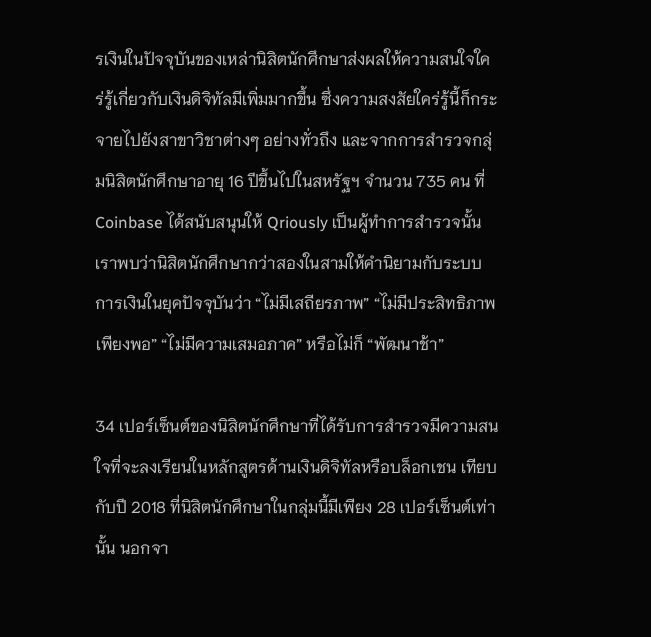รเงินในปัจจุบันของเหล่านิสิตนักศึกษาส่งผลให้ความสนใจใคร่รู้เกี่ยวกับเงินดิจิทัลมีเพิ่มมากขึ้น ซึ่งความสงสัยใคร่รู้นี้ก็กระจายไปยังสาขาวิชาต่างๆ อย่างทั่วถึง และจากการสำรวจกลุ่มนิสิตนักศึกษาอายุ 16 ปีขึ้นไปในสหรัฐฯ จำนวน 735 คน ที่ Coinbase ได้สนับสนุนให้ Qriously เป็นผู้ทำการสำรวจนั้น เราพบว่านิสิตนักศึกษากว่าสองในสามให้คำนิยามกับระบบการเงินในยุคปัจจุบันว่า “ไม่มีเสถียรภาพ” “ไม่มีประสิทธิภาพเพียงพอ” “ไม่มีความเสมอภาค” หรือไม่ก็ “พัฒนาช้า”

34 เปอร์เซ็นต์ของนิสิตนักศึกษาที่ได้รับการสำรวจมีความสนใจที่จะลงเรียนในหลักสูตรด้านเงินดิจิทัลหรือบล็อกเชน เทียบกับปี 2018 ที่นิสิตนักศึกษาในกลุ่มนี้มีเพียง 28 เปอร์เซ็นต์เท่านั้น นอกจา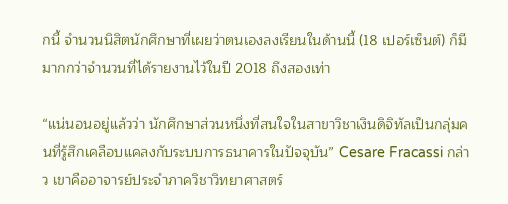กนี้ จำนวนนิสิตนักศึกษาที่เผยว่าตนเองลงเรียนในด้านนี้ (18 เปอร์เซ็นต์) ก็มีมากกว่าจำนวนที่ได้รายงานไว้ในปี 2018 ถึงสองเท่า

“แน่นอนอยู่แล้วว่า นักศึกษาส่วนหนึ่งที่สนใจในสาขาวิชาเงินดิจิทัลเป็นกลุ่มคนที่รู้สึกเคลือบแคลงกับระบบการธนาคารในปัจจุบัน” Cesare Fracassi กล่าว เขาคืออาจารย์ประจำภาควิชาวิทยาศาสตร์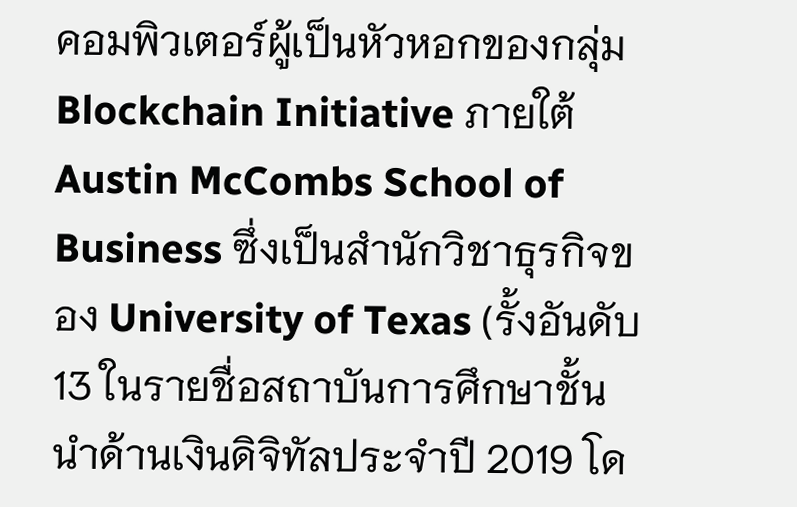คอมพิวเตอร์ผู้เป็นหัวหอกของกลุ่ม Blockchain Initiative ภายใต้ Austin McCombs School of Business ซึ่งเป็นสำนักวิชาธุรกิจของ University of Texas (รั้งอันดับ 13 ในรายชื่อสถาบันการศึกษาชั้นนำด้านเงินดิจิทัลประจำปี 2019 โด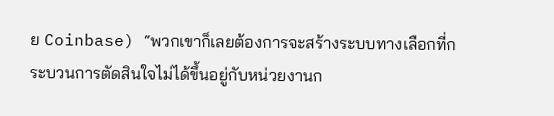ย Coinbase) “พวกเขาก็เลยต้องการจะสร้างระบบทางเลือกที่กระบวนการตัดสินใจไม่ได้ขึ้นอยู่กับหน่วยงานก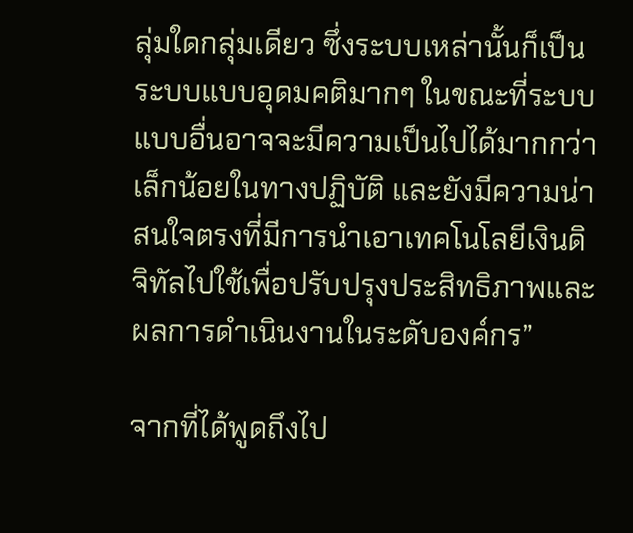ลุ่มใดกลุ่มเดียว ซึ่งระบบเหล่านั้นก็เป็นระบบแบบอุดมคติมากๆ ในขณะที่ระบบแบบอื่นอาจจะมีความเป็นไปได้มากกว่าเล็กน้อยในทางปฏิบัติ และยังมีความน่าสนใจตรงที่มีการนำเอาเทคโนโลยีเงินดิจิทัลไปใช้เพื่อปรับปรุงประสิทธิภาพและผลการดำเนินงานในระดับองค์กร”

จากที่ได้พูดถึงไป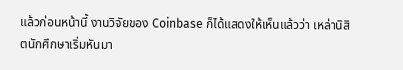แล้วก่อนหน้านี้ งานวิจัยของ Coinbase ก็ได้แสดงให้เห็นแล้วว่า เหล่านิสิตนักศึกษาเริ่มหันมา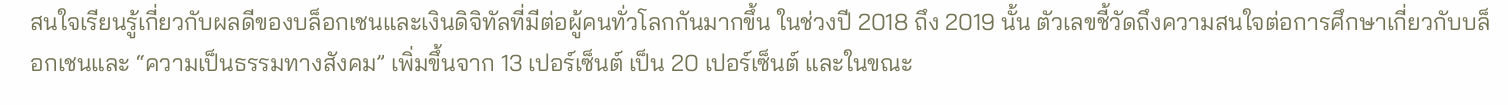สนใจเรียนรู้เกี่ยวกับผลดีของบล็อกเชนและเงินดิจิทัลที่มีต่อผู้คนทั่วโลกกันมากขึ้น ในช่วงปี 2018 ถึง 2019 นั้น ตัวเลขชี้วัดถึงความสนใจต่อการศึกษาเกี่ยวกับบล็อกเชนและ “ความเป็นธรรมทางสังคม” เพิ่มขึ้นจาก 13 เปอร์เซ็นต์ เป็น 20 เปอร์เซ็นต์ และในขณะ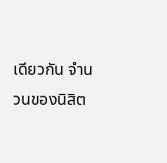เดียวกัน จำนวนของนิสิต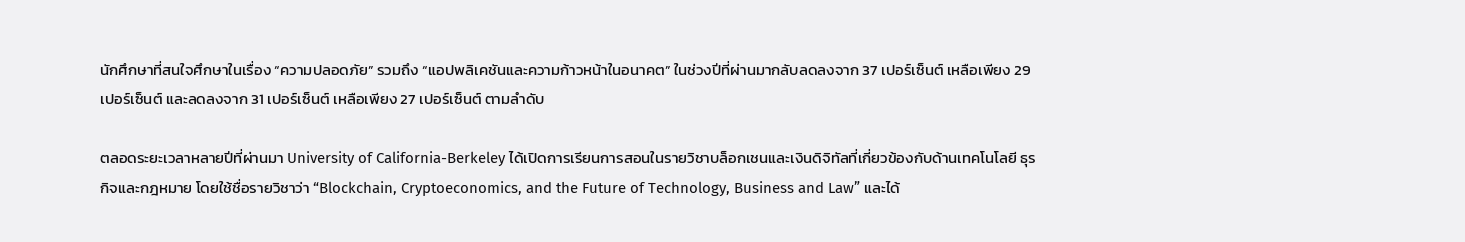นักศึกษาที่สนใจศึกษาในเรื่อง “ความปลอดภัย” รวมถึง “แอปพลิเคชันและความก้าวหน้าในอนาคต” ในช่วงปีที่ผ่านมากลับลดลงจาก 37 เปอร์เซ็นต์ เหลือเพียง 29 เปอร์เซ็นต์ และลดลงจาก 31 เปอร์เซ็นต์ เหลือเพียง 27 เปอร์เซ็นต์ ตามลำดับ

ตลอดระยะเวลาหลายปีที่ผ่านมา University of California-Berkeley ได้เปิดการเรียนการสอนในรายวิชาบล็อกเชนและเงินดิจิทัลที่เกี่ยวข้องกับด้านเทคโนโลยี ธุรกิจและกฎหมาย โดยใช้ชื่อรายวิชาว่า “Blockchain, Cryptoeconomics, and the Future of Technology, Business and Law” และได้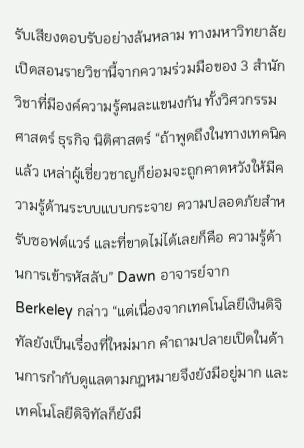รับเสียงตอบรับอย่างล้นหลาม ทางมหาวิทยาลัยเปิดสอนรายวิชานี้จากความร่วมมือของ 3 สำนักวิชาที่มีองค์ความรู้คนละแขนงกัน ทั้งวิศวกรรมศาสตร์ ธุรกิจ นิติศาสตร์ “ถ้าพูดถึงในทางเทคนิคแล้ว เหล่าผู้เชี่ยวชาญก็ย่อมจะถูกคาดหวังให้มีความรู้ด้านระบบแบบกระจาย ความปลอดภัยสำหรับซอฟต์แวร์ และที่ขาดไม่ได้เลยก็คือ ความรู้ด้านการเข้ารหัสลับ” Dawn อาจารย์จาก Berkeley กล่าว “แต่เนื่องจากเทคโนโลยีเงินดิจิทัลยังเป็นเรื่องที่ใหม่มาก คำถามปลายเปิดในด้านการกำกับดูแลตามกฎหมายจึงยังมีอยู่มาก และเทคโนโลยีดิจิทัลก็ยังมี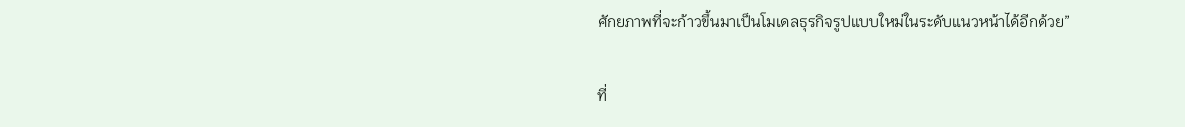ศักยภาพที่จะก้าวขึ้นมาเป็นโมเดลธุรกิจรูปแบบใหม่ในระดับแนวหน้าได้อีกด้วย”

ที่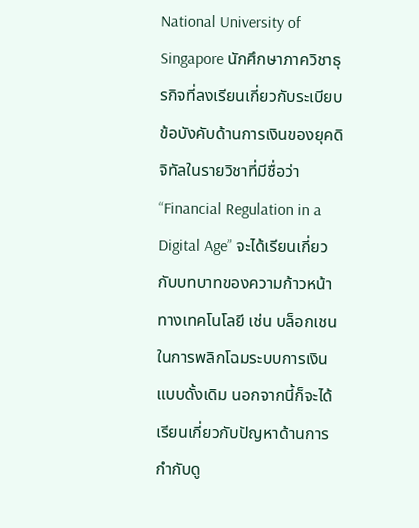National University of Singapore นักศึกษาภาควิชาธุรกิจที่ลงเรียนเกี่ยวกับระเบียบข้อบังคับด้านการเงินของยุคดิจิทัลในรายวิชาที่มีชื่อว่า “Financial Regulation in a Digital Age” จะได้เรียนเกี่ยวกับบทบาทของความก้าวหน้าทางเทคโนโลยี เช่น บล็อกเชน ในการพลิกโฉมระบบการเงินแบบดั้งเดิม นอกจากนี้ก็จะได้เรียนเกี่ยวกับปัญหาด้านการกำกับดู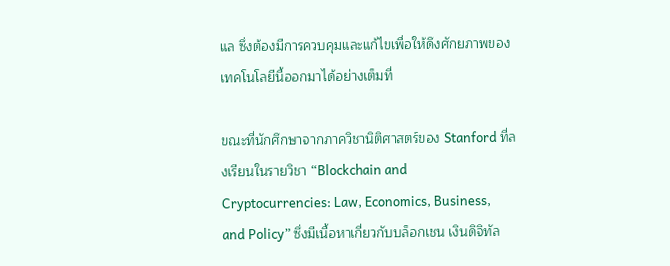แล ซึ่งต้องมีการควบคุมและแก้ไขเพื่อให้ดึงศักยภาพของเทคโนโลยีนี้ออกมาได้อย่างเต็มที่

ขณะที่นักศึกษาจากภาควิชานิติศาสตร์ของ Stanford ที่ลงเรียนในรายวิชา “Blockchain and Cryptocurrencies: Law, Economics, Business, and Policy” ซึ่งมีเนื้อหาเกี่ยวกับบล็อกเชน เงินดิจิทัล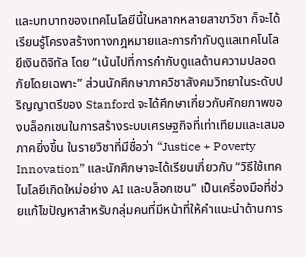และบทบาทของเทคโนโลยีนี้ในหลากหลายสาขาวิชา ก็จะได้เรียนรู้โครงสร้างทางกฎหมายและการกำกับดูแลเทคโนโลยีเงินดิจิทัล โดย “เน้นไปที่การกำกับดูแลด้านความปลอดภัยโดยเฉพาะ” ส่วนนักศึกษาภาควิชาสังคมวิทยาในระดับปริญญาตรีของ Stanford จะได้ศึกษาเกี่ยวกับศักยภาพของบล็อกเชนในการสร้างระบบเศรษฐกิจที่เท่าเทียมและเสมอภาคยิ่งขึ้น ในรายวิชาที่มีชื่อว่า “Justice + Poverty Innovation” และนักศึกษาจะได้เรียนเกี่ยวกับ “วิธีใช้เทคโนโลยีเกิดใหม่อย่าง AI และบล็อกเชน” เป็นเครื่องมือที่ช่วยแก้ไขปัญหาสำหรับกลุ่มคนที่มีหน้าที่ให้คำแนะนำด้านการ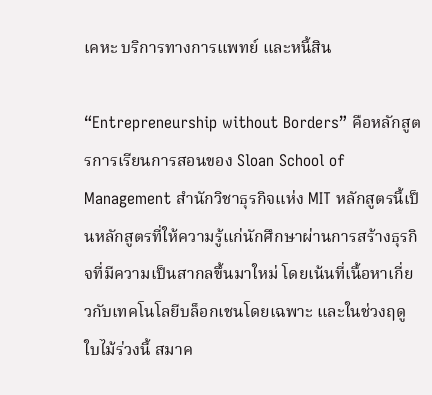เคหะ บริการทางการแพทย์ และหนี้สิน

“Entrepreneurship without Borders” คือหลักสูตรการเรียนการสอนของ Sloan School of Management สำนักวิชาธุรกิจแห่ง MIT หลักสูตรนี้เป็นหลักสูตรที่ให้ความรู้แก่นักศึกษาผ่านการสร้างธุรกิจที่มีความเป็นสากลขึ้นมาใหม่ โดยเน้นที่เนื้อหาเกี่ยวกับเทคโนโลยีบล็อกเชนโดยเฉพาะ และในช่วงฤดูใบไม้ร่วงนี้ สมาค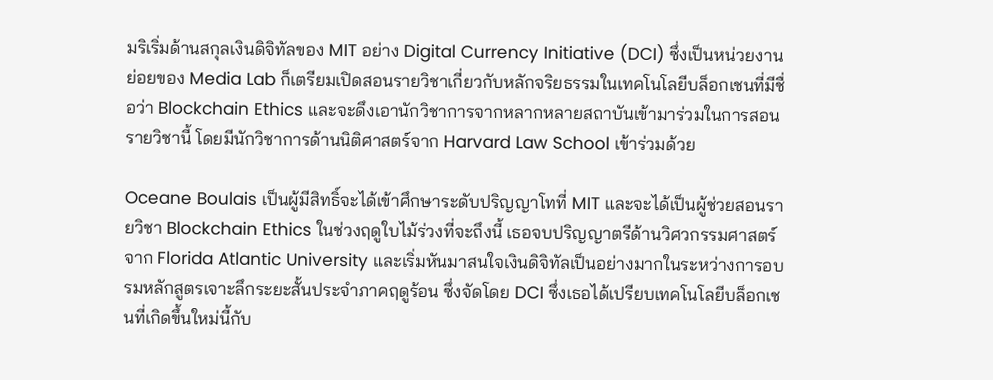มริเริ่มด้านสกุลเงินดิจิทัลของ MIT อย่าง Digital Currency Initiative (DCI) ซึ่งเป็นหน่วยงานย่อยของ Media Lab ก็เตรียมเปิดสอนรายวิชาเกี่ยวกับหลักจริยธรรมในเทคโนโลยีบล็อกเชนที่มีชื่อว่า Blockchain Ethics และจะดึงเอานักวิชาการจากหลากหลายสถาบันเข้ามาร่วมในการสอนรายวิชานี้ โดยมีนักวิชาการด้านนิติศาสตร์จาก Harvard Law School เข้าร่วมด้วย

Oceane Boulais เป็นผู้มีสิทธิ์จะได้เข้าศึกษาระดับปริญญาโทที่ MIT และจะได้เป็นผู้ช่วยสอนรายวิชา Blockchain Ethics ในช่วงฤดูใบไม้ร่วงที่จะถึงนี้ เธอจบปริญญาตรีด้านวิศวกรรมศาสตร์จาก Florida Atlantic University และเริ่มหันมาสนใจเงินดิจิทัลเป็นอย่างมากในระหว่างการอบรมหลักสูตรเจาะลึกระยะสั้นประจำภาคฤดูร้อน ซึ่งจัดโดย DCI ซึ่งเธอได้เปรียบเทคโนโลยีบล็อกเชนที่เกิดขึ้นใหม่นี้กับ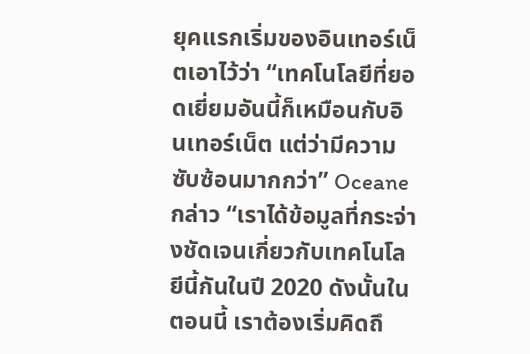ยุคแรกเริ่มของอินเทอร์เน็ตเอาไว้ว่า “เทคโนโลยีที่ยอดเยี่ยมอันนี้ก็เหมือนกับอินเทอร์เน็ต แต่ว่ามีความซับซ้อนมากกว่า” Oceane กล่าว “เราได้ข้อมูลที่กระจ่างชัดเจนเกี่ยวกับเทคโนโลยีนี้กันในปี 2020 ดังนั้นในตอนนี้ เราต้องเริ่มคิดถึ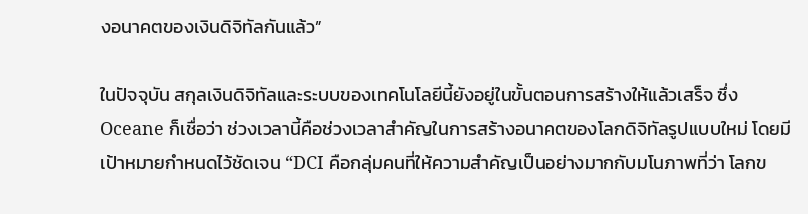งอนาคตของเงินดิจิทัลกันแล้ว”

ในปัจจุบัน สกุลเงินดิจิทัลและระบบของเทคโนโลยีนี้ยังอยู่ในขั้นตอนการสร้างให้แล้วเสร็จ ซึ่ง Oceane ก็เชื่อว่า ช่วงเวลานี้คือช่วงเวลาสำคัญในการสร้างอนาคตของโลกดิจิทัลรูปแบบใหม่ โดยมีเป้าหมายกำหนดไว้ชัดเจน “DCI คือกลุ่มคนที่ให้ความสำคัญเป็นอย่างมากกับมโนภาพที่ว่า โลกข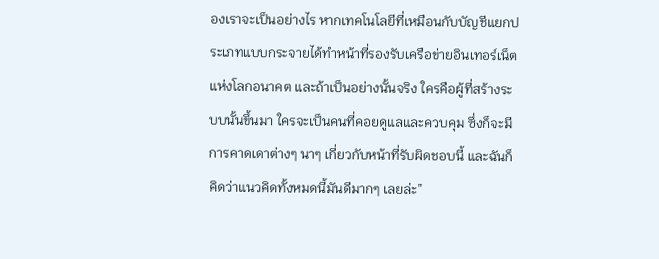องเราจะเป็นอย่างไร หากเทคโนโลยีที่เหมือนกับบัญชีแยกประเภทแบบกระจายได้ทำหน้าที่รองรับเครือข่ายอินเทอร์เน็ตแห่งโลกอนาคต และถ้าเป็นอย่างนั้นจริง ใครคือผู้ที่สร้างระบบนั้นขึ้นมา ใครจะเป็นคนที่คอยดูแลและควบคุม ซึ่งก็จะมีการคาดเดาต่างๆ นาๆ เกี่ยวกับหน้าที่รับผิดชอบนี้ และฉันก็คิดว่าแนวคิดทั้งหมดนี้มันดีมากๆ เลยล่ะ”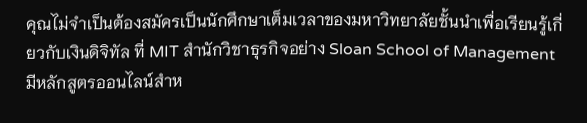คุณไม่จำเป็นต้องสมัครเป็นนักศึกษาเต็มเวลาของมหาวิทยาลัยชั้นนำเพื่อเรียนรู้เกี่ยวกับเงินดิจิทัล ที่ MIT สำนักวิชาธุรกิจอย่าง Sloan School of Management มีหลักสูตรออนไลน์สำห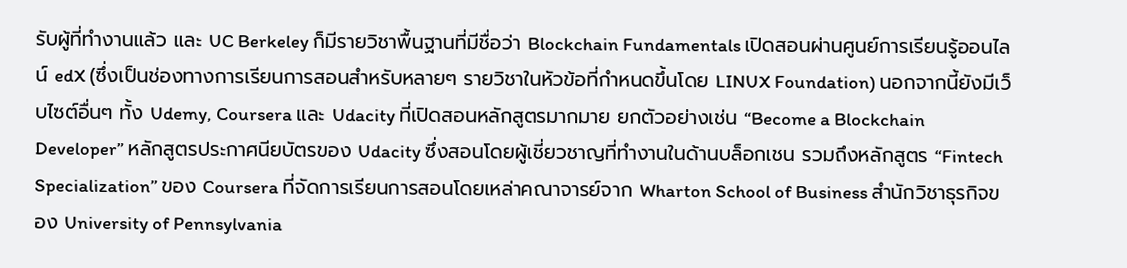รับผู้ที่ทำงานแล้ว และ UC Berkeley ก็มีรายวิชาพื้นฐานที่มีชื่อว่า Blockchain Fundamentals เปิดสอนผ่านศูนย์การเรียนรู้ออนไลน์ edX (ซึ่งเป็นช่องทางการเรียนการสอนสำหรับหลายๆ รายวิชาในหัวข้อที่กำหนดขึ้นโดย LINUX Foundation) นอกจากนี้ยังมีเว็บไซต์อื่นๆ ทั้ง Udemy, Coursera และ Udacity ที่เปิดสอนหลักสูตรมากมาย ยกตัวอย่างเช่น “Become a Blockchain Developer” หลักสูตรประกาศนียบัตรของ Udacity ซึ่งสอนโดยผู้เชี่ยวชาญที่ทำงานในด้านบล็อกเชน รวมถึงหลักสูตร “Fintech Specialization” ของ Coursera ที่จัดการเรียนการสอนโดยเหล่าคณาจารย์จาก Wharton School of Business สำนักวิชาธุรกิจของ University of Pennsylvania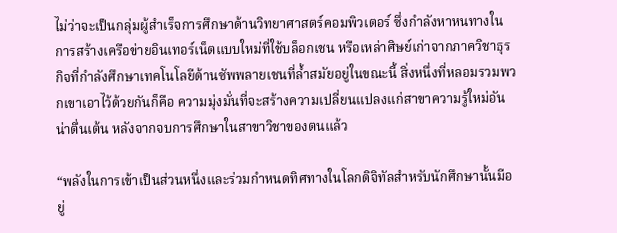ไม่ว่าจะเป็นกลุ่มผู้สำเร็จการศึกษาด้านวิทยาศาสตร์คอมพิวเตอร์ ซึ่งกำลังหาหนทางในการสร้างเครือข่ายอินเทอร์เน็ตแบบใหม่ที่ใช้บล็อกเชน หรือเหล่าศิษย์เก่าจากภาควิชาธุรกิจที่กำลังศึกษาเทคโนโลยีด้านซัพพลายเชนที่ล้ำสมัยอยู่ในขณะนี้ สิ่งหนึ่งที่หลอมรวมพวกเขาเอาไว้ด้วยกันก็คือ ความมุ่งมั่นที่จะสร้างความเปลี่ยนแปลงแก่สาขาความรู้ใหม่อันน่าตื่นเต้น หลังจากจบการศึกษาในสาขาวิชาของตนแล้ว

“พลังในการเข้าเป็นส่วนหนึ่งและร่วมกำหนดทิศทางในโลกดิจิทัลสำหรับนักศึกษานั้นมีอยู่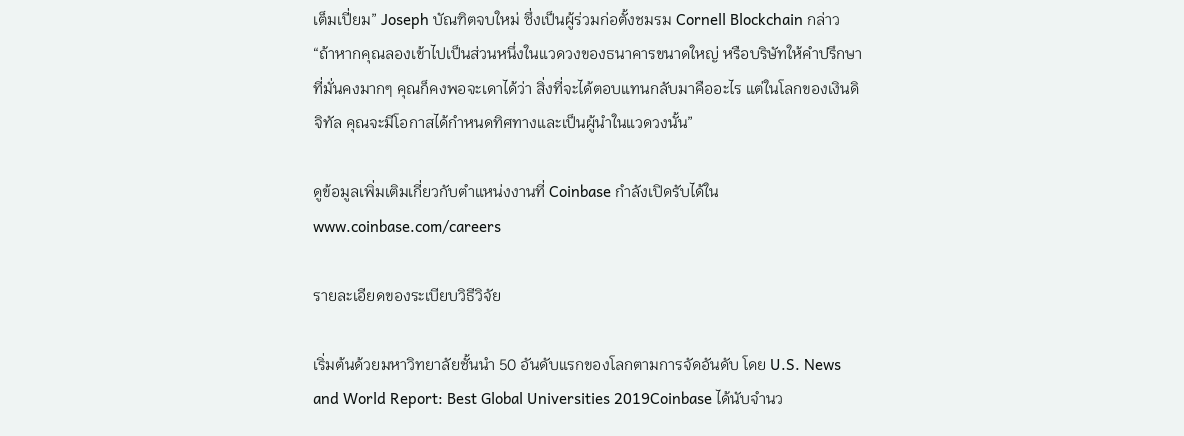เต็มเปี่ยม” Joseph บัณฑิตจบใหม่ ซึ่งเป็นผู้ร่วมก่อตั้งชมรม Cornell Blockchain กล่าว “ถ้าหากคุณลองเข้าไปเป็นส่วนหนึ่งในแวดวงของธนาคารขนาดใหญ่ หรือบริษัทให้คำปรึกษาที่มั่นคงมากๆ คุณก็คงพอจะเดาได้ว่า สิ่งที่จะได้ตอบแทนกลับมาคืออะไร แต่ในโลกของเงินดิจิทัล คุณจะมีโอกาสได้กำหนดทิศทางและเป็นผู้นำในแวดวงนั้น”

ดูข้อมูลเพิ่มเติมเกี่ยวกับตำแหน่งงานที่ Coinbase กำลังเปิดรับได้ใน www.coinbase.com/careers

รายละเอียดของระเบียบวิธีวิจัย

เริ่มต้นด้วยมหาวิทยาลัยชั้นนํา 50 อันดับแรกของโลกตามการจัดอันดับ โดย U.S. News and World Report: Best Global Universities 2019Coinbase ได้นับจํานว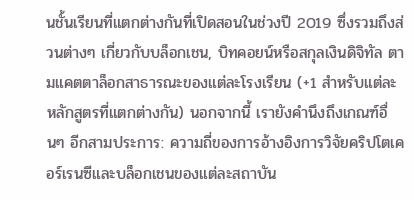นชั้นเรียนที่แตกต่างกันที่เปิดสอนในช่วงปี 2019 ซึ่งรวมถึงส่วนต่างๆ เกี่ยวกับบล็อกเชน, บิทคอยน์หรือสกุลเงินดิจิทัล ตามแคตตาล็อกสาธารณะของแต่ละโรงเรียน (+1 สําหรับแต่ละหลักสูตรที่แตกต่างกัน) นอกจากนี้ เรายังคํานึงถึงเกณฑ์อื่นๆ อีกสามประการ: ความถี่ของการอ้างอิงการวิจัยคริปโตเคอร์เรนซีและบล็อกเชนของแต่ละสถาบัน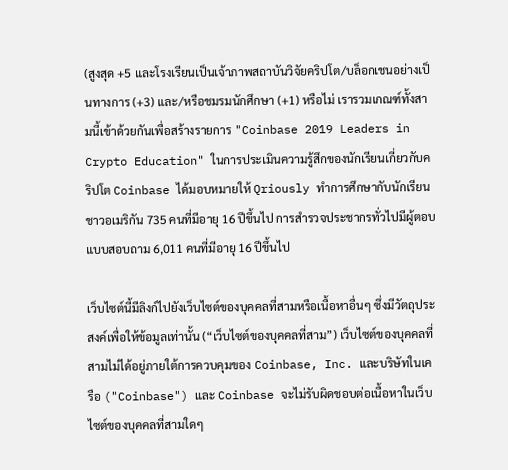(สูงสุด +5 และโรงเรียนเป็นเจ้าภาพสถาบันวิจัยคริปโต/บล็อกเชนอย่างเป็นทางการ (+3) และ/หรือชมรมนักศึกษา (+1) หรือไม่ เรารวมเกณฑ์ทั้งสามนี้เข้าด้วยกันเพื่อสร้างรายการ "Coinbase 2019 Leaders in Crypto Education" ในการประเมินความรู้สึกของนักเรียนเกี่ยวกับคริปโต Coinbase ได้มอบหมายให้ Qriously ทําการศึกษากับนักเรียนชาวอเมริกัน 735 คนที่มีอายุ 16 ปีขึ้นไป การสํารวจประชากรทั่วไปมีผู้ตอบแบบสอบถาม 6,011 คนที่มีอายุ 16 ปีขึ้นไป

เว็บไซต์นี้มีลิงก์ไปยังเว็บไซต์ของบุคคลที่สามหรือเนื้อหาอื่นๆ ซึ่งมีวัตถุประสงค์เพื่อให้ข้อมูลเท่านั้น (“เว็บไซต์ของบุคคลที่สาม”) เว็บไซต์ของบุคคลที่สามไม่ได้อยู่ภายใต้การควบคุมของ Coinbase, Inc. และบริษัทในเครือ ("Coinbase") และ Coinbase จะไม่รับผิดชอบต่อเนื้อหาในเว็บไซต์ของบุคคลที่สามใดๆ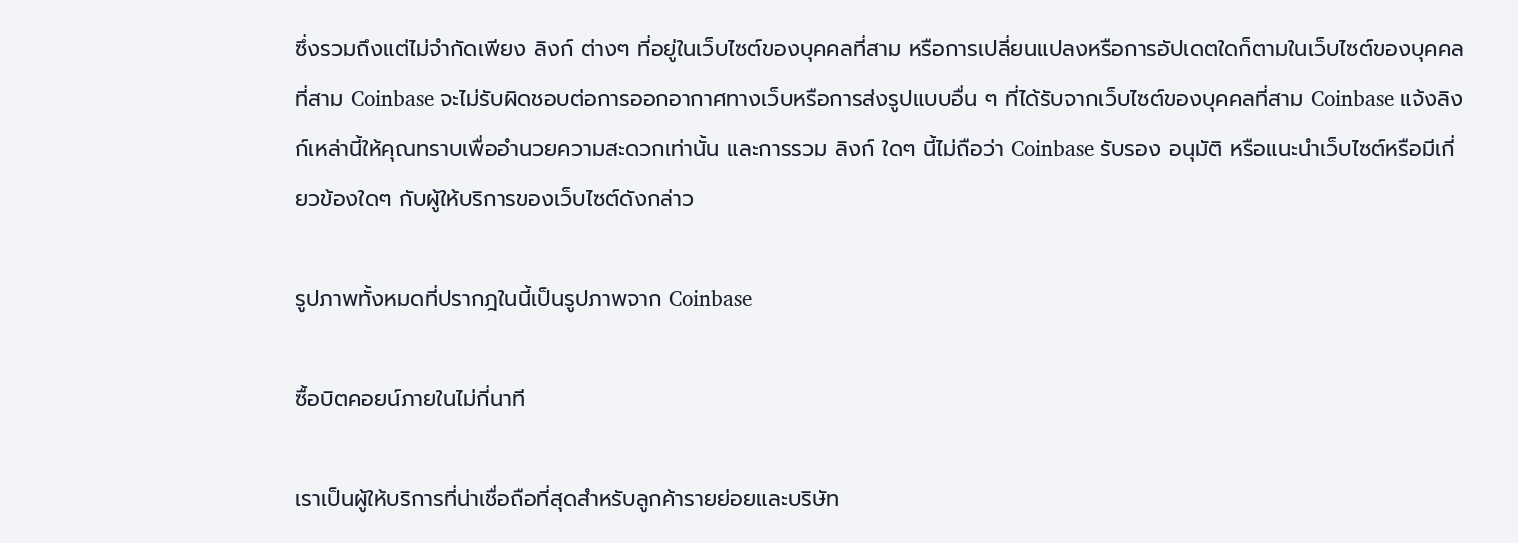ซึ่งรวมถึงแต่ไม่จำกัดเพียง ลิงก์ ต่างๆ ที่อยู่ในเว็บไซต์ของบุคคลที่สาม หรือการเปลี่ยนแปลงหรือการอัปเดตใดก็ตามในเว็บไซต์ของบุคคลที่สาม Coinbase จะไม่รับผิดชอบต่อการออกอากาศทางเว็บหรือการส่งรูปแบบอื่น ๆ ที่ได้รับจากเว็บไซต์ของบุคคลที่สาม Coinbase แจ้งลิงก์เหล่านี้ให้คุณทราบเพื่ออำนวยความสะดวกเท่านั้น และการรวม ลิงก์ ใดๆ นี้ไม่ถือว่า Coinbase รับรอง อนุมัติ หรือแนะนำเว็บไซต์หรือมีเกี่ยวข้องใดๆ กับผู้ให้บริการของเว็บไซต์ดังกล่าว

รูปภาพทั้งหมดที่ปรากฎในนี้เป็นรูปภาพจาก Coinbase

ซื้อบิตคอยน์ภายในไม่กี่นาที

เราเป็นผู้ให้บริการที่น่าเชื่อถือที่สุดสำหรับลูกค้ารายย่อยและบริษัท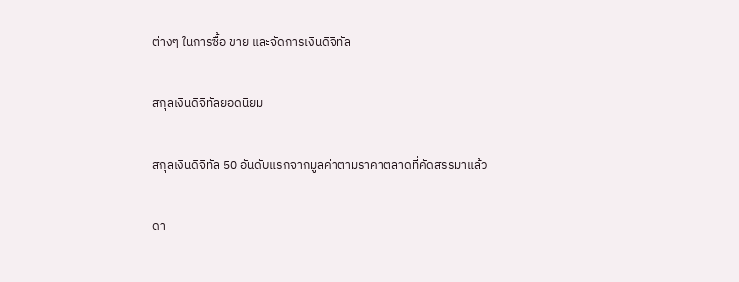ต่างๆ ในการซื้อ ขาย และจัดการเงินดิจิทัล

สกุลเงินดิจิทัลยอดนิยม

สกุลเงินดิจิทัล 50 อันดับแรกจากมูลค่าตามราคาตลาดที่คัดสรรมาแล้ว

ดา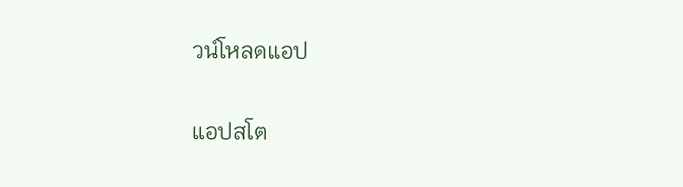วน์โหลดแอป

แอปสโต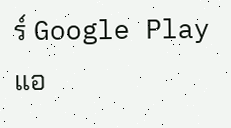ร์ Google Play
แอ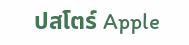ปสโตร์ Apple